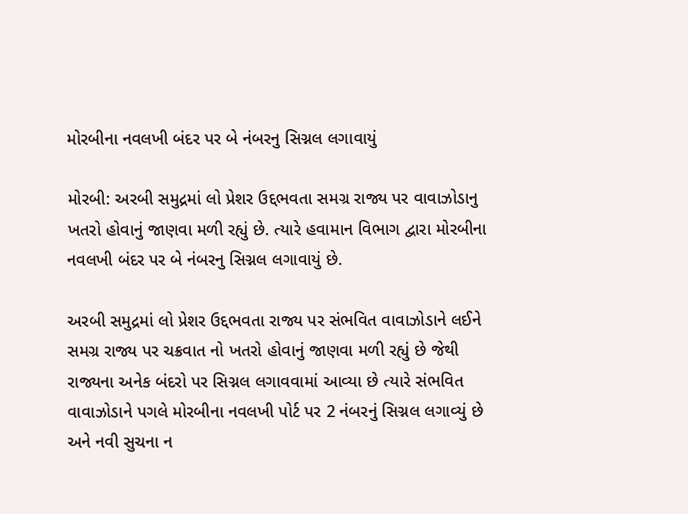મોરબીના નવલખી બંદર પર બે નંબરનુ સિગ્નલ લગાવાયું

મોરબી: અરબી સમુદ્રમાં લો પ્રેશર ઉદ્દભવતા સમગ્ર રાજ્ય પર વાવાઝોડાનુ ખતરો હોવાનું જાણવા મળી રહ્યું છે. ત્યારે હવામાન વિભાગ દ્વારા મોરબીના નવલખી બંદર પર બે નંબરનુ સિગ્નલ લગાવાયું છે.

અરબી સમુદ્રમાં લો પ્રેશર ઉદ્દભવતા રાજ્ય પર સંભવિત વાવાઝોડાને લઈને સમગ્ર રાજ્ય પર ચક્રવાત નો ખતરો હોવાનું જાણવા મળી રહ્યું છે જેથી રાજ્યના અનેક બંદરો પર સિગ્નલ લગાવવામાં આવ્યા છે ત્યારે સંભવિત વાવાઝોડાને પગલે મોરબીના નવલખી પોર્ટ પર 2 નંબરનું સિગ્નલ લગાવ્યું છે અને નવી સુચના ન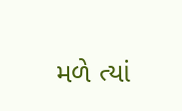મળે ત્યાં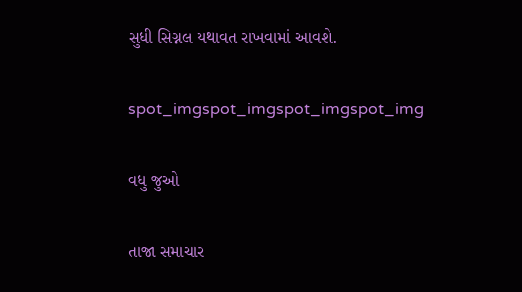સુધી સિગ્નલ યથાવત રાખવામાં આવશે.

spot_imgspot_imgspot_imgspot_img

વધુ જુઓ

તાજા સમાચાર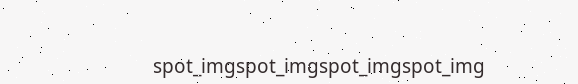spot_imgspot_imgspot_imgspot_img